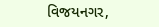વિજયનગર,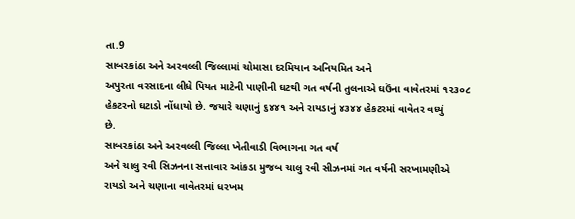તા.9
સાબરકાંઠા અને અરવલ્લી જિલ્લામાં ચોમાસા દરમિયાન અનિયમિત અને
અપુરતા વરસાદના લીધે પિયત માટેની પાણીની ઘટથી ગત વર્ષની તુલનાએ ઘઉંના વાવેતરમાં ૧૨૩૦૮
હેકટરનો ઘટાડો નોંધાયો છે. જયારે ચણાનું ૬૪૪૧ અને રાયડાનું ૪૩૪૪ હેકટરમાં વાવેતર વધ્યું
છે.
સાબરકાંઠા અને અરવલ્લી જિલ્લા ખેતીવાડી વિભાગના ગત વર્ષ
અને ચાલુ રવી સિઝનના સત્તાવાર આંકડા મુજબ ચાલુ રવી સીઝનમાં ગત વર્ષની સરખામણીએ
રાયડો અને ચણાના વાવેતરમાં ધરખમ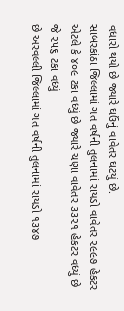વધારો થયો છે જ્યારે ઘઉંનું વાવેતર ઘટયું છે.
સાબરકાંઠા જિલ્લામાં ગત વર્ષની તુલનામાં રાયડો વાવેતર ૨૯૯૭ હેકટર
એટલે કે ૪૦૯ ટકા વધ્યું છે જ્યારે ચણા વાવેતર ૩૩૨૧ હેકટર વધ્યું છે જે ૨૫૬ ટકા વધ્યું
છે અરવલ્લી જિલ્લામાં ગત વર્ષની તુલનામાં રાયડો ૧૩૪૭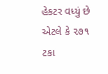હેકટર વધ્યું છે એટલે કે ૨૭૧ ટકા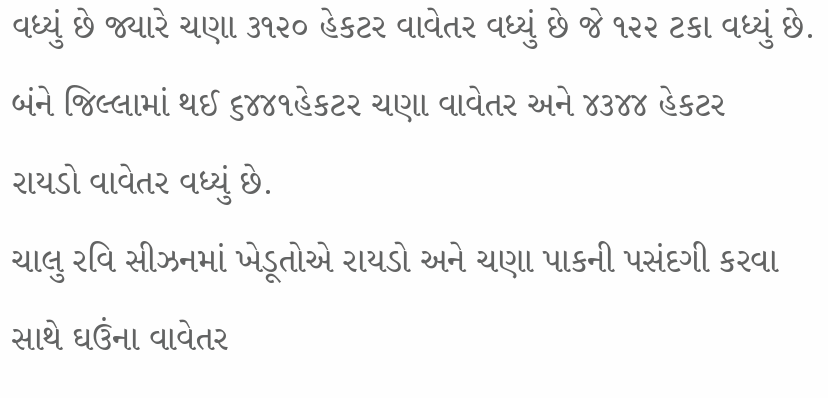વધ્યું છે જ્યારે ચણા ૩૧૨૦ હેકટર વાવેતર વધ્યું છે જે ૧૨૨ ટકા વધ્યું છે.
બંને જિલ્લામાં થઈ ૬૪૪૧હેકટર ચણા વાવેતર અને ૪૩૪૪ હેકટર
રાયડો વાવેતર વધ્યું છે.
ચાલુ રવિ સીઝનમાં ખેડૂતોએ રાયડો અને ચણા પાકની પસંદગી કરવા
સાથે ઘઉંના વાવેતર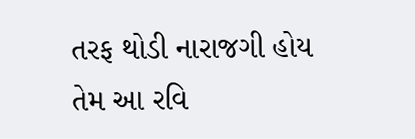તરફ થોડી નારાજગી હોય તેમ આ રવિ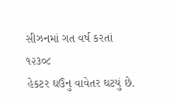સીઝનમાં ગત વર્ષ કરતાં ૧૨૩૦૮
હેકટર ઘઉંનુ વાવેતર ઘટયું છે.